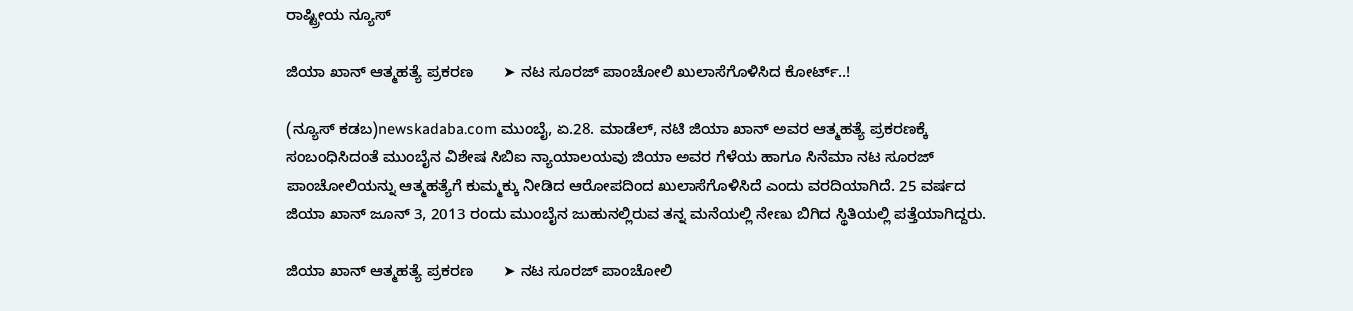ರಾಷ್ಟ್ರೀಯ ನ್ಯೂಸ್

ಜಿಯಾ ಖಾನ್ ಆತ್ಮಹತ್ಯೆ ಪ್ರಕರಣ       ➤ ನಟ ಸೂರಜ್ ಪಾಂಚೋಲಿ ಖುಲಾಸೆಗೊಳಿಸಿದ ಕೋರ್ಟ್..!

(ನ್ಯೂಸ್ ಕಡಬ)newskadaba.com ಮುಂಬೈ, ಏ.28. ಮಾಡೆಲ್‌, ನಟಿ ಜಿಯಾ ಖಾನ್‌ ಅವರ ಆತ್ಮಹ‌ತ್ಯೆ ಪ್ರಕರಣಕ್ಕೆ ಸಂಬಂಧಿಸಿದಂತೆ ಮುಂಬೈನ ವಿಶೇಷ ಸಿಬಿಐ ನ್ಯಾಯಾಲಯವು ಜಿಯಾ ಅವರ ಗೆಳೆಯ ಹಾಗೂ ಸಿನೆಮಾ ನಟ ಸೂರಜ್ ಪಾಂಚೋಲಿಯನ್ನು ಆತ್ಮಹತ್ಯೆಗೆ ಕುಮ್ಮಕ್ಕು ನೀಡಿದ ಆರೋಪದಿಂದ ಖುಲಾಸೆಗೊಳಿಸಿದೆ ಎಂದು ವರದಿಯಾಗಿದೆ. 25 ವರ್ಷದ ಜಿಯಾ ಖಾನ್ ಜೂನ್ 3, 2013 ರಂದು ಮುಂಬೈನ ಜುಹುನಲ್ಲಿರುವ ತನ್ನ ಮನೆಯಲ್ಲಿ ನೇಣು ಬಿಗಿದ ಸ್ಥಿತಿಯಲ್ಲಿ ಪತ್ತೆಯಾಗಿದ್ದರು.

ಜಿಯಾ ಖಾನ್ ಆತ್ಮಹತ್ಯೆ ಪ್ರಕರಣ       ➤ ನಟ ಸೂರಜ್ ಪಾಂಚೋಲಿ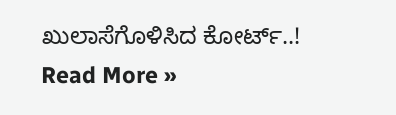ಖುಲಾಸೆಗೊಳಿಸಿದ ಕೋರ್ಟ್..! Read More »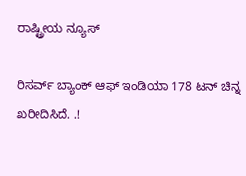ರಾಷ್ಟ್ರೀಯ ನ್ಯೂಸ್

ರಿಸರ್ವ್ ಬ್ಯಾಂಕ್ ಆಫ್ ಇಂಡಿಯಾ 178 ಟನ್ ಚಿನ್ನ ಖರೀದಿಸಿದೆ. .!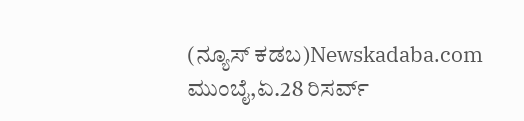(ನ್ಯೂಸ್ ಕಡಬ)Newskadaba.com ಮುಂಬೈ,ಏ.28 ರಿಸರ್ವ್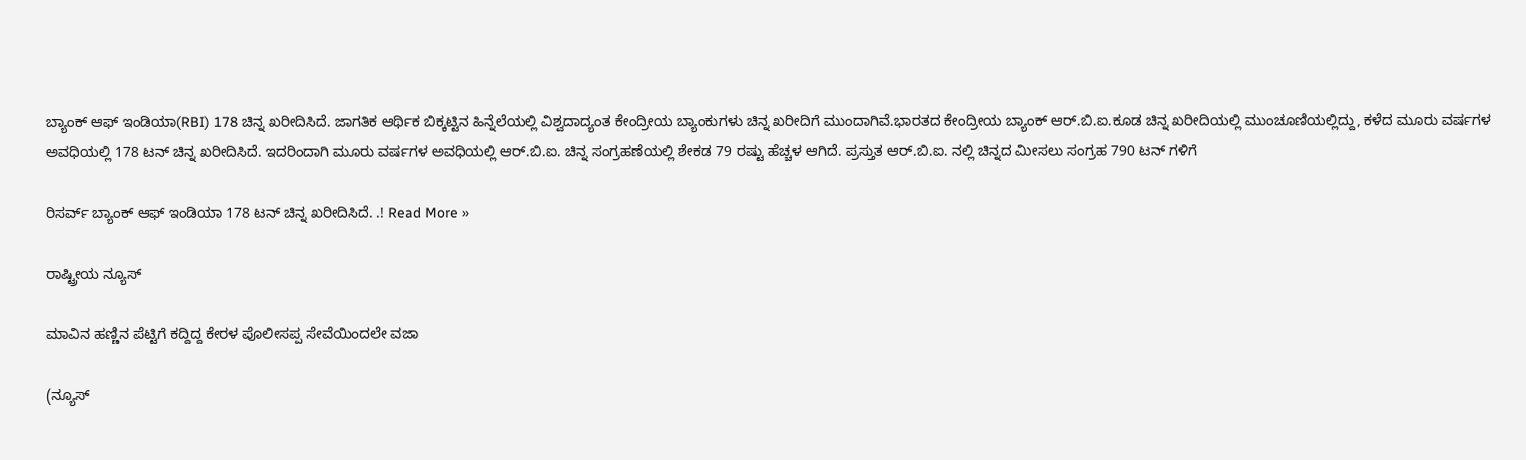ಬ್ಯಾಂಕ್ ಆಫ್ ಇಂಡಿಯಾ(RBI) 178 ಚಿನ್ನ ಖರೀದಿಸಿದೆ. ಜಾಗತಿಕ ಆರ್ಥಿಕ ಬಿಕ್ಕಟ್ಟಿನ ಹಿನ್ನೆಲೆಯಲ್ಲಿ ವಿಶ್ವದಾದ್ಯಂತ ಕೇಂದ್ರೀಯ ಬ್ಯಾಂಕುಗಳು ಚಿನ್ನ ಖರೀದಿಗೆ ಮುಂದಾಗಿವೆ.ಭಾರತದ ಕೇಂದ್ರೀಯ ಬ್ಯಾಂಕ್ ಆರ್.ಬಿ.ಐ.ಕೂಡ ಚಿನ್ನ ಖರೀದಿಯಲ್ಲಿ ಮುಂಚೂಣಿಯಲ್ಲಿದ್ದು, ಕಳೆದ ಮೂರು ವರ್ಷಗಳ ಅವಧಿಯಲ್ಲಿ 178 ಟನ್ ಚಿನ್ನ ಖರೀದಿಸಿದೆ. ಇದರಿಂದಾಗಿ ಮೂರು ವರ್ಷಗಳ ಅವಧಿಯಲ್ಲಿ ಆರ್.ಬಿ.ಐ. ಚಿನ್ನ ಸಂಗ್ರಹಣೆಯಲ್ಲಿ ಶೇಕಡ 79 ರಷ್ಟು ಹೆಚ್ಚಳ ಆಗಿದೆ. ಪ್ರಸ್ತುತ ಆರ್.ಬಿ.ಐ. ನಲ್ಲಿ ಚಿನ್ನದ ಮೀಸಲು ಸಂಗ್ರಹ 790 ಟನ್ ಗಳಿಗೆ

ರಿಸರ್ವ್ ಬ್ಯಾಂಕ್ ಆಫ್ ಇಂಡಿಯಾ 178 ಟನ್ ಚಿನ್ನ ಖರೀದಿಸಿದೆ. .! Read More »

ರಾಷ್ಟ್ರೀಯ ನ್ಯೂಸ್

ಮಾವಿನ ಹಣ್ಣಿನ ಪೆಟ್ಟಿಗೆ ಕದ್ದಿದ್ದ ಕೇರಳ ಪೊಲೀಸಪ್ಪ ಸೇವೆಯಿಂದಲೇ ವಜಾ

(ನ್ಯೂಸ್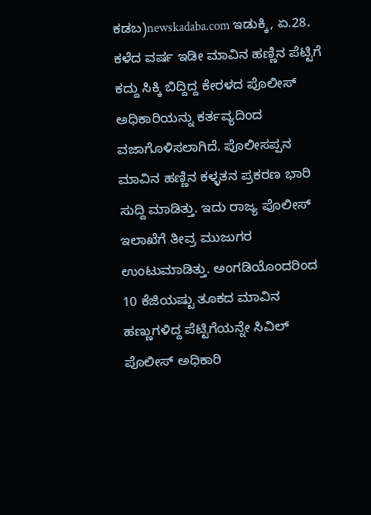ಕಡಬ)newskadaba.com ಇಡುಕ್ಕಿ, ಏ.28. ಕಳೆದ ವರ್ಷ ಇಡೀ ಮಾವಿನ ಹಣ್ಣಿನ ಪೆಟ್ಟಿಗೆ ಕದ್ದು ಸಿಕ್ಕಿ ಬಿದ್ದಿದ್ದ ಕೇರಳದ ಪೊಲೀಸ್ ಅಧಿಕಾರಿಯನ್ನು ಕರ್ತವ್ಯದಿಂದ ವಜಾಗೊಳಿಸಲಾಗಿದೆ. ಪೊಲೀಸಪ್ಪನ ಮಾವಿನ ಹಣ್ಣಿನ ಕಳ್ಳತನ ಪ್ರಕರಣ ಭಾರಿ ಸುದ್ದಿ ಮಾಡಿತ್ತು. ಇದು ರಾಜ್ಯ ಪೊಲೀಸ್ ಇಲಾಖೆಗೆ ತೀವ್ರ ಮುಜುಗರ ಉಂಟುಮಾಡಿತ್ತು. ಅಂಗಡಿಯೊಂದರಿಂದ 10 ಕೆಜಿಯಷ್ಟು ತೂಕದ ಮಾವಿನ ಹಣ್ಣುಗಳಿದ್ದ ಪೆಟ್ಟಿಗೆಯನ್ನೇ ಸಿವಿಲ್ ಪೊಲೀಸ್ ಅಧಿಕಾರಿ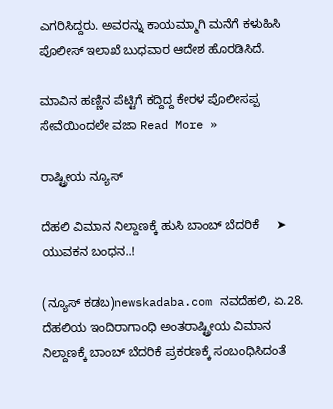ಎಗರಿಸಿದ್ದರು. ಅವರನ್ನು ಕಾಯಮ್ಮಾಗಿ ಮನೆಗೆ ಕಳುಹಿಸಿ ಪೊಲೀಸ್ ಇಲಾಖೆ ಬುಧವಾರ ಆದೇಶ ಹೊರಡಿಸಿದೆ.

ಮಾವಿನ ಹಣ್ಣಿನ ಪೆಟ್ಟಿಗೆ ಕದ್ದಿದ್ದ ಕೇರಳ ಪೊಲೀಸಪ್ಪ ಸೇವೆಯಿಂದಲೇ ವಜಾ Read More »

ರಾಷ್ಟ್ರೀಯ ನ್ಯೂಸ್

ದೆಹಲಿ ವಿಮಾನ ನಿಲ್ದಾಣಕ್ಕೆ ಹುಸಿ ಬಾಂಬ್ ಬೆದರಿಕೆ     ➤ ಯುವಕನ ಬಂಧನ..!

(ನ್ಯೂಸ್ ಕಡಬ)newskadaba.com ನವದೆಹಲಿ, ಏ.28. ದೆಹಲಿಯ ಇಂದಿರಾಗಾಂಧಿ ಅಂತರಾಷ್ಟ್ರೀಯ ವಿಮಾನ ನಿಲ್ದಾಣಕ್ಕೆ ಬಾಂಬ್ ಬೆದರಿಕೆ ಪ್ರಕರಣಕ್ಕೆ ಸಂಬಂಧಿಸಿದಂತೆ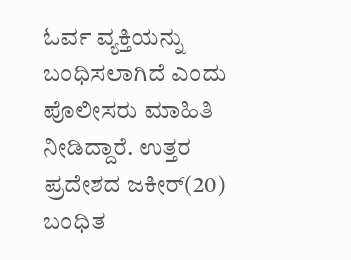ಓರ್ವ ವ್ಯಕ್ತಿಯನ್ನು ಬಂಧಿಸಲಾಗಿದೆ ಎಂದು ಪೊಲೀಸರು ಮಾಹಿತಿ ನೀಡಿದ್ದಾರೆ. ಉತ್ತರ ಪ್ರದೇಶದ ಜಕೀರ್(20) ಬಂಧಿತ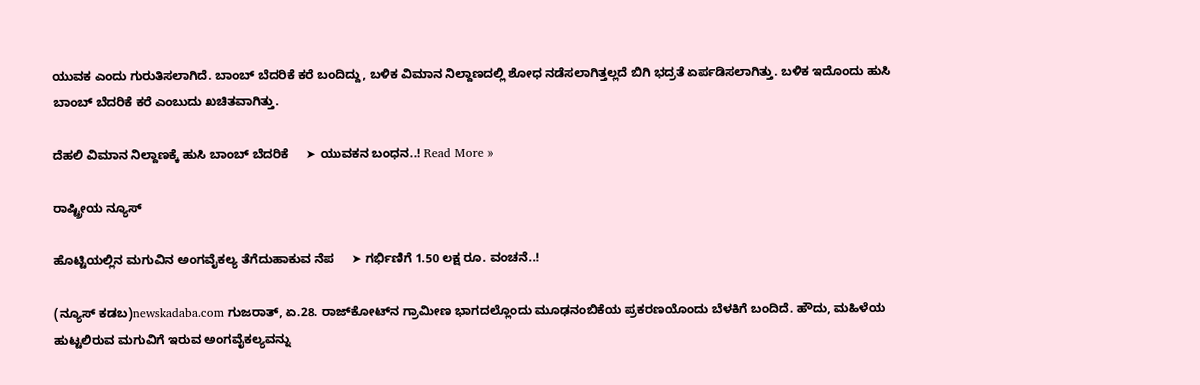ಯುವಕ ಎಂದು ಗುರುತಿಸಲಾಗಿದೆ. ಬಾಂಬ್ ಬೆದರಿಕೆ ಕರೆ ಬಂದಿದ್ದು, ಬಳಿಕ ವಿಮಾನ ನಿಲ್ದಾಣದಲ್ಲಿ ಶೋಧ ನಡೆಸಲಾಗಿತ್ತಲ್ಲದೆ ಬಿಗಿ ಭದ್ರತೆ ಏರ್ಪಡಿಸಲಾಗಿತ್ತು. ಬಳಿಕ ಇದೊಂದು ಹುಸಿ ಬಾಂಬ್ ಬೆದರಿಕೆ ಕರೆ ಎಂಬುದು ಖಚಿತವಾಗಿತ್ತು.

ದೆಹಲಿ ವಿಮಾನ ನಿಲ್ದಾಣಕ್ಕೆ ಹುಸಿ ಬಾಂಬ್ ಬೆದರಿಕೆ     ➤ ಯುವಕನ ಬಂಧನ..! Read More »

ರಾಷ್ಟ್ರೀಯ ನ್ಯೂಸ್

ಹೊಟ್ಟಿಯಲ್ಲಿನ ಮಗುವಿನ ಅಂಗವೈಕಲ್ಯ ತೆಗೆದುಹಾಕುವ ನೆಪ     ➤ ಗರ್ಭಿಣಿಗೆ 1.50 ಲಕ್ಷ ರೂ. ವಂಚನೆ..!

(ನ್ಯೂಸ್ ಕಡಬ)newskadaba.com ಗುಜರಾತ್, ಏ.28. ರಾಜ್‌ಕೋಟ್‌ನ ಗ್ರಾಮೀಣ ಭಾಗದಲ್ಲೊಂದು ಮೂಢನಂಬಿಕೆಯ ಪ್ರಕರಣಯೊಂದು ಬೆಳಕಿಗೆ ಬಂದಿದೆ. ಹೌದು, ಮಹಿಳೆಯ ಹುಟ್ಟಲಿರುವ ಮಗುವಿಗೆ ಇರುವ ಅಂಗವೈಕಲ್ಯವನ್ನು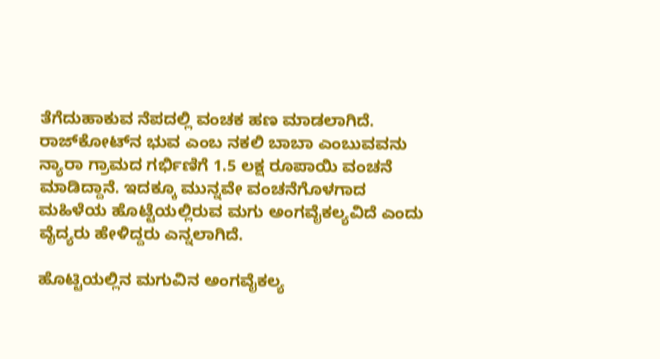ತೆಗೆದುಹಾಕುವ ನೆಪದಲ್ಲಿ ವಂಚಕ ಹಣ ಮಾಡಲಾಗಿದೆ. ರಾಜ್‌ಕೋಟ್‌ನ ಭುವ ಎಂಬ ನಕಲಿ ಬಾಬಾ ಎಂಬುವವನು ನ್ಯಾರಾ ಗ್ರಾಮದ ಗರ್ಭಿಣಿಗೆ 1.5 ಲಕ್ಷ ರೂಪಾಯಿ ವಂಚನೆ ಮಾಡಿದ್ದಾನೆ. ಇದಕ್ಕೂ ಮುನ್ನವೇ ವಂಚನೆಗೊಳಗಾದ ಮಹಿಳೆಯ ಹೊಟ್ಟೆಯಲ್ಲಿರುವ ಮಗು ಅಂಗವೈಕಲ್ಯವಿದೆ ಎಂದು ವೈದ್ಯರು ಹೇಳಿದ್ದರು ಎನ್ನಲಾಗಿದೆ.

ಹೊಟ್ಟಿಯಲ್ಲಿನ ಮಗುವಿನ ಅಂಗವೈಕಲ್ಯ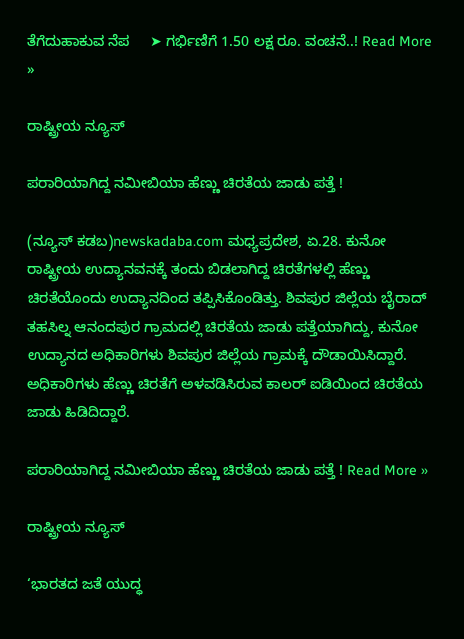ತೆಗೆದುಹಾಕುವ ನೆಪ     ➤ ಗರ್ಭಿಣಿಗೆ 1.50 ಲಕ್ಷ ರೂ. ವಂಚನೆ..! Read More »

ರಾಷ್ಟ್ರೀಯ ನ್ಯೂಸ್

ಪರಾರಿಯಾಗಿದ್ದ ನಮೀಬಿಯಾ ಹೆಣ್ಣು ಚಿರತೆಯ ಜಾಡು ಪತ್ತೆ !

(ನ್ಯೂಸ್ ಕಡಬ)newskadaba.com ಮಧ್ಯಪ್ರದೇಶ, ಏ.28. ಕುನೋ ರಾಷ್ಟ್ರೀಯ ಉದ್ಯಾನವನಕ್ಕೆ ತಂದು ಬಿಡಲಾಗಿದ್ದ ಚಿರತೆಗಳಲ್ಲಿ ಹೆಣ್ಣು ಚಿರತೆಯೊಂದು ಉದ್ಯಾನದಿಂದ ತಪ್ಪಿಸಿಕೊಂಡಿತ್ತು. ಶಿವಪುರ ಜಿಲ್ಲೆಯ ಬೈರಾದ್ ತಹಸಿಲ್ನ ಆನಂದಪುರ ಗ್ರಾಮದಲ್ಲಿ ಚಿರತೆಯ ಜಾಡು ಪತ್ತೆಯಾಗಿದ್ದು, ಕುನೋ ಉದ್ಯಾನದ ಅಧಿಕಾರಿಗಳು ಶಿವಪುರ ಜಿಲ್ಲೆಯ ಗ್ರಾಮಕ್ಕೆ ದೌಡಾಯಿಸಿದ್ದಾರೆ. ಅಧಿಕಾರಿಗಳು ಹೆಣ್ಣು ಚಿರತೆಗೆ ಅಳವಡಿಸಿರುವ ಕಾಲರ್ ಐಡಿಯಿಂದ ಚಿರತೆಯ ಜಾಡು ಹಿಡಿದಿದ್ದಾರೆ.

ಪರಾರಿಯಾಗಿದ್ದ ನಮೀಬಿಯಾ ಹೆಣ್ಣು ಚಿರತೆಯ ಜಾಡು ಪತ್ತೆ ! Read More »

ರಾಷ್ಟ್ರೀಯ ನ್ಯೂಸ್

‘ಭಾರತದ ಜತೆ ಯುದ್ಧ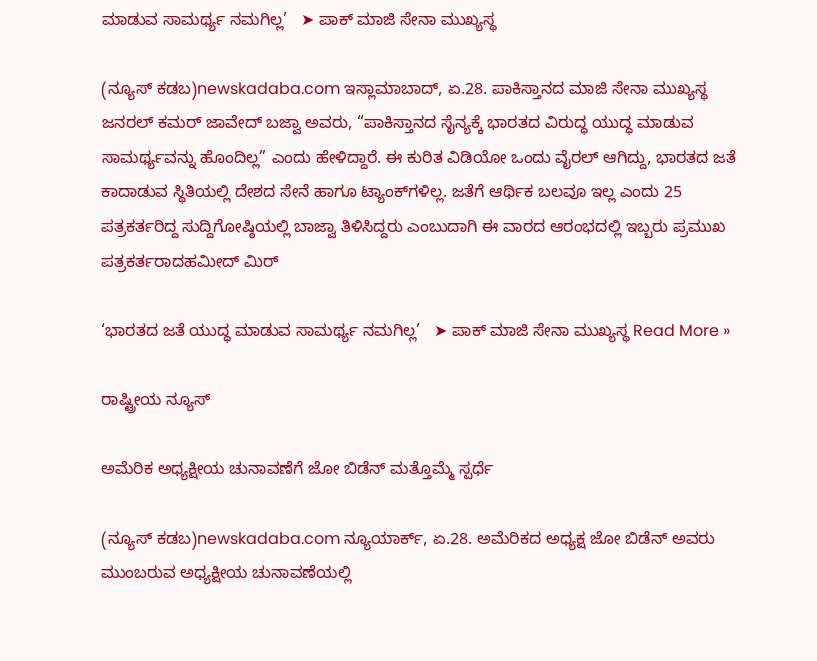ಮಾಡುವ ಸಾಮರ್ಥ್ಯ ನಮಗಿಲ್ಲ’   ➤ ಪಾಕ್‌ ಮಾಜಿ ಸೇನಾ ಮುಖ್ಯಸ್ಥ

(ನ್ಯೂಸ್ ಕಡಬ)newskadaba.com ಇಸ್ಲಾಮಾಬಾದ್, ಏ.28. ಪಾಕಿಸ್ತಾನದ ಮಾಜಿ ಸೇನಾ ಮುಖ್ಯಸ್ಥ ಜನರಲ್ ಕಮರ್ ಜಾವೇದ್ ಬಜ್ವಾ ಅವರು, “ಪಾಕಿಸ್ತಾನದ ಸೈನ್ಯಕ್ಕೆ ಭಾರತದ ವಿರುದ್ಧ ಯುದ್ಧ ಮಾಡುವ ಸಾಮರ್ಥ್ಯವನ್ನು ಹೊಂದಿಲ್ಲ” ಎಂದು ಹೇಳಿದ್ದಾರೆ. ಈ ಕುರಿತ ವಿಡಿಯೋ ಒಂದು ವೈರಲ್ ಆಗಿದ್ದು, ಭಾರತದ ಜತೆ ಕಾದಾಡುವ ಸ್ಥಿತಿಯಲ್ಲಿ ದೇಶದ ಸೇನೆ ಹಾಗೂ ಟ್ಯಾಂಕ್‌ಗಳಿಲ್ಲ. ಜತೆಗೆ ಆರ್ಥಿಕ ಬಲವೂ ಇಲ್ಲ ಎಂದು 25 ಪತ್ರಕರ್ತರಿದ್ದ ಸುದ್ದಿಗೋಷ್ಠಿಯಲ್ಲಿ ಬಾಜ್ವಾ ತಿಳಿಸಿದ್ದರು ಎಂಬುದಾಗಿ ಈ ವಾರದ ಆರಂಭದಲ್ಲಿ ಇಬ್ಬರು ಪ್ರಮುಖ ಪತ್ರಕರ್ತರಾದಹಮೀದ್ ಮಿರ್

‘ಭಾರತದ ಜತೆ ಯುದ್ಧ ಮಾಡುವ ಸಾಮರ್ಥ್ಯ ನಮಗಿಲ್ಲ’   ➤ ಪಾಕ್‌ ಮಾಜಿ ಸೇನಾ ಮುಖ್ಯಸ್ಥ Read More »

ರಾಷ್ಟ್ರೀಯ ನ್ಯೂಸ್

ಅಮೆರಿಕ ಅಧ್ಯಕ್ಷೀಯ ಚುನಾವಣೆಗೆ ಜೋ ಬಿಡೆನ್ ಮತ್ತೊಮ್ಮೆ ಸ್ಪರ್ಧೆ

(ನ್ಯೂಸ್ ಕಡಬ)newskadaba.com ನ್ಯೂಯಾರ್ಕ್, ಏ.28. ಅಮೆರಿಕದ ಅಧ್ಯಕ್ಷ ಜೋ ಬಿಡೆನ್ ಅವರು ಮುಂಬರುವ ಅಧ್ಯಕ್ಷೀಯ ಚುನಾವಣೆಯಲ್ಲಿ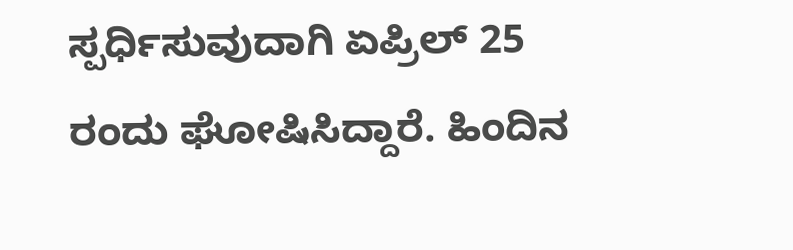ಸ್ಪರ್ಧಿಸುವುದಾಗಿ ಏಪ್ರಿಲ್ 25 ರಂದು ಘೋಷಿಸಿದ್ದಾರೆ. ಹಿಂದಿನ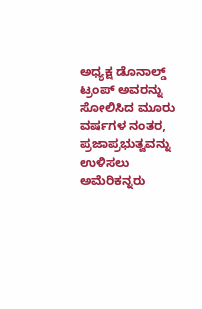ಅಧ್ಯಕ್ಷ ಡೊನಾಲ್ಡ್ ಟ್ರಂಪ್ ಅವರನ್ನು ಸೋಲಿಸಿದ ಮೂರು ವರ್ಷಗಳ ನಂತರ, ಪ್ರಜಾಪ್ರಭುತ್ವವನ್ನು ಉಳಿಸಲು ಅಮೆರಿಕನ್ನರು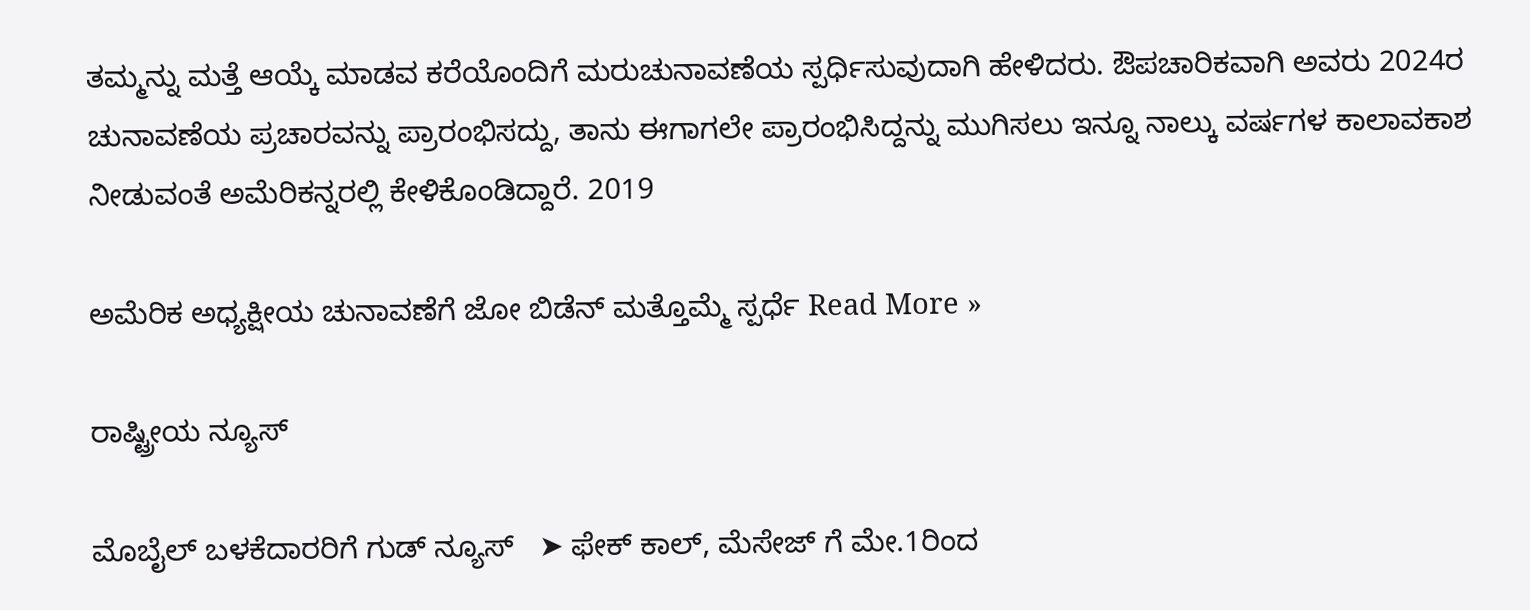ತಮ್ಮನ್ನು ಮತ್ತೆ ಆಯ್ಕೆ ಮಾಡವ ಕರೆಯೊಂದಿಗೆ ಮರುಚುನಾವಣೆಯ ಸ್ಪರ್ಧಿಸುವುದಾಗಿ ಹೇಳಿದರು. ಔಪಚಾರಿಕವಾಗಿ ಅವರು 2024ರ ಚುನಾವಣೆಯ ಪ್ರಚಾರವನ್ನು ಪ್ರಾರಂಭಿಸದ್ದು, ತಾನು ಈಗಾಗಲೇ ಪ್ರಾರಂಭಿಸಿದ್ದನ್ನು ಮುಗಿಸಲು ಇನ್ನೂ ನಾಲ್ಕು ವರ್ಷಗಳ ಕಾಲಾವಕಾಶ ನೀಡುವಂತೆ ಅಮೆರಿಕನ್ನರಲ್ಲಿ ಕೇಳಿಕೊಂಡಿದ್ದಾರೆ. 2019

ಅಮೆರಿಕ ಅಧ್ಯಕ್ಷೀಯ ಚುನಾವಣೆಗೆ ಜೋ ಬಿಡೆನ್ ಮತ್ತೊಮ್ಮೆ ಸ್ಪರ್ಧೆ Read More »

ರಾಷ್ಟ್ರೀಯ ನ್ಯೂಸ್

ಮೊಬೈಲ್ ಬಳಕೆದಾರರಿಗೆ ಗುಡ್ ನ್ಯೂಸ್   ➤ ಫೇಕ್ ಕಾಲ್, ಮೆಸೇಜ್ ಗೆ ಮೇ.1ರಿಂದ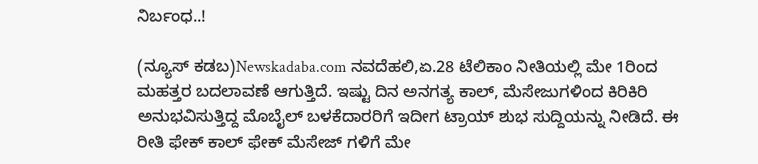ನಿರ್ಬಂಧ..!

(ನ್ಯೂಸ್ ಕಡಬ)Newskadaba.com ನವದೆಹಲಿ,ಏ.28 ಟೆಲಿಕಾಂ ನೀತಿಯಲ್ಲಿ ಮೇ 1ರಿಂದ ಮಹತ್ತರ ಬದಲಾವಣೆ ಆಗುತ್ತಿದೆ. ಇಷ್ಟು ದಿನ ಅನಗತ್ಯ ಕಾಲ್, ಮೆಸೇಜುಗಳಿಂದ ಕಿರಿಕಿರಿ ಅನುಭವಿಸುತ್ತಿದ್ದ ಮೊಬೈಲ್ ಬಳಕೆದಾರರಿಗೆ ಇದೀಗ ಟ್ರಾಯ್ ಶುಭ ಸುದ್ದಿಯನ್ನು ನೀಡಿದೆ. ಈ ರೀತಿ ಫೇಕ್ ಕಾಲ್ ಫೇಕ್ ಮೆಸೇಜ್ ಗಳಿಗೆ ಮೇ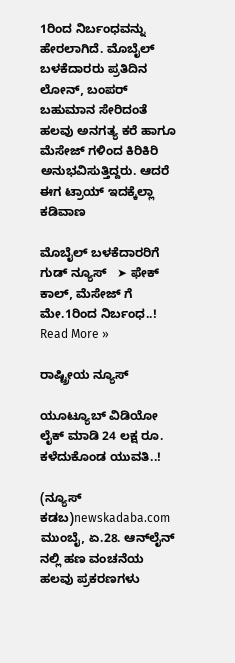1ರಿಂದ ನಿರ್ಬಂಧವನ್ನು ಹೇರಲಾಗಿದೆ. ಮೊಬೈಲ್ ಬಳಕೆದಾರರು ಪ್ರತಿದಿನ ಲೋನ್, ಬಂಪರ್ ಬಹುಮಾನ ಸೇರಿದಂತೆ ಹಲವು ಅನಗತ್ಯ ಕರೆ ಹಾಗೂ ಮೆಸೇಜ್ ಗಳಿಂದ ಕಿರಿಕಿರಿ ಅನುಭವಿಸುತ್ತಿದ್ದರು. ಆದರೆ ಈಗ ಟ್ರಾಯ್ ಇದಕ್ಕೆಲ್ಲಾ ಕಡಿವಾಣ

ಮೊಬೈಲ್ ಬಳಕೆದಾರರಿಗೆ ಗುಡ್ ನ್ಯೂಸ್   ➤ ಫೇಕ್ ಕಾಲ್, ಮೆಸೇಜ್ ಗೆ ಮೇ.1ರಿಂದ ನಿರ್ಬಂಧ..! Read More »

ರಾಷ್ಟ್ರೀಯ ನ್ಯೂಸ್

ಯೂಟ್ಯೂಬ್ ವಿಡಿಯೋ ಲೈಕ್ ಮಾಡಿ 24 ಲಕ್ಷ ರೂ. ಕಳೆದುಕೊಂಡ ಯುವತಿ..!

(ನ್ಯೂಸ್ ಕಡಬ)newskadaba.com ಮುಂಬೈ, ಏ.28. ಆನ್‌ಲೈನ್‌ ನಲ್ಲಿ ಹಣ ವಂಚನೆಯ ಹಲವು ಪ್ರಕರಣಗಳು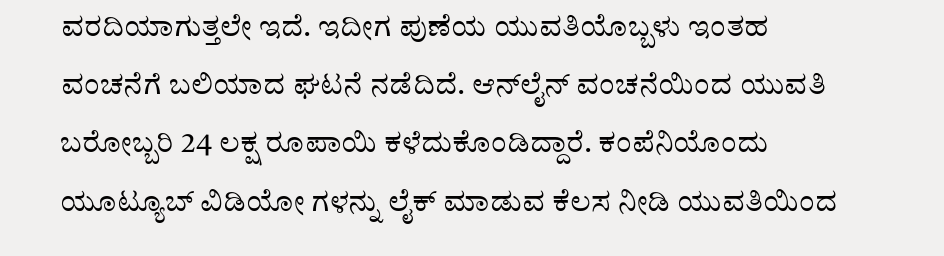ವರದಿಯಾಗುತ್ತಲೇ ಇದೆ. ಇದೀಗ ಪುಣೆಯ ಯುವತಿಯೊಬ್ಬಳು ಇಂತಹ ವಂಚನೆಗೆ ಬಲಿಯಾದ ಘಟನೆ ನಡೆದಿದೆ. ಆನ್‌ಲೈನ್ ವಂಚನೆಯಿಂದ ಯುವತಿ ಬರೋಬ್ಬರಿ 24 ಲಕ್ಷ ರೂಪಾಯಿ ಕಳೆದುಕೊಂಡಿದ್ದಾರೆ. ಕಂಪೆನಿಯೊಂದು ಯೂಟ್ಯೂಬ್ ವಿಡಿಯೋ ಗಳನ್ನು ಲೈಕ್ ಮಾಡುವ ಕೆಲಸ ನೀಡಿ ಯುವತಿಯಿಂದ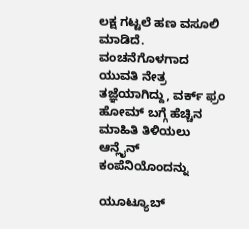ಲಕ್ಷ ಗಟ್ಟಲೆ ಹಣ ವಸೂಲಿ ಮಾಡಿದೆ. ವಂಚನೆಗೊಳಗಾದ ಯುವತಿ ನೇತ್ರ ತಜ್ಞೆಯಾಗಿದ್ದು, ವರ್ಕ್ ಫ್ರಂ ಹೋಮ್ ಬಗ್ಗೆ ಹೆಚ್ಚಿನ ಮಾಹಿತಿ ತಿಳಿಯಲು ಆನ್ಲೈನ್ ಕಂಪೆನಿಯೊಂದನ್ನು

ಯೂಟ್ಯೂಬ್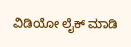ವಿಡಿಯೋ ಲೈಕ್ ಮಾಡಿ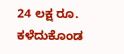24 ಲಕ್ಷ ರೂ. ಕಳೆದುಕೊಂಡ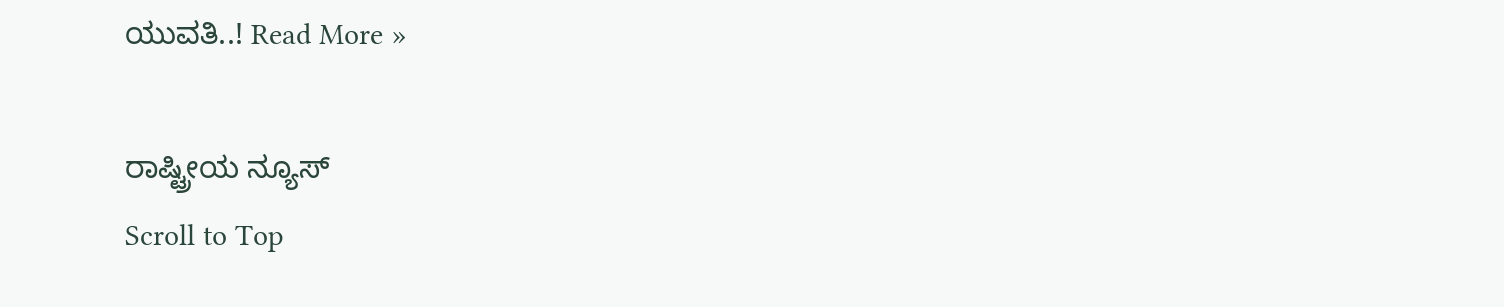ಯುವತಿ..! Read More »

ರಾಷ್ಟ್ರೀಯ ನ್ಯೂಸ್
Scroll to Top